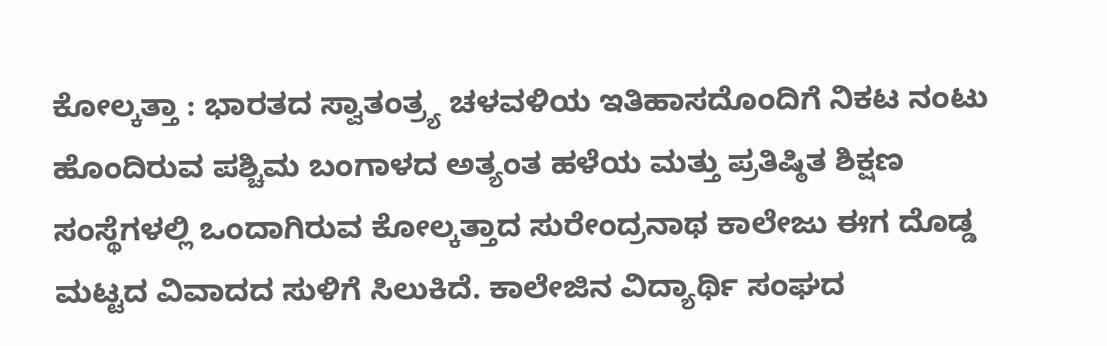ಕೋಲ್ಕತ್ತಾ : ಭಾರತದ ಸ್ವಾತಂತ್ರ್ಯ ಚಳವಳಿಯ ಇತಿಹಾಸದೊಂದಿಗೆ ನಿಕಟ ನಂಟು ಹೊಂದಿರುವ ಪಶ್ಚಿಮ ಬಂಗಾಳದ ಅತ್ಯಂತ ಹಳೆಯ ಮತ್ತು ಪ್ರತಿಷ್ಠಿತ ಶಿಕ್ಷಣ ಸಂಸ್ಥೆಗಳಲ್ಲಿ ಒಂದಾಗಿರುವ ಕೋಲ್ಕತ್ತಾದ ಸುರೇಂದ್ರನಾಥ ಕಾಲೇಜು ಈಗ ದೊಡ್ಡ ಮಟ್ಟದ ವಿವಾದದ ಸುಳಿಗೆ ಸಿಲುಕಿದೆ. ಕಾಲೇಜಿನ ವಿದ್ಯಾರ್ಥಿ ಸಂಘದ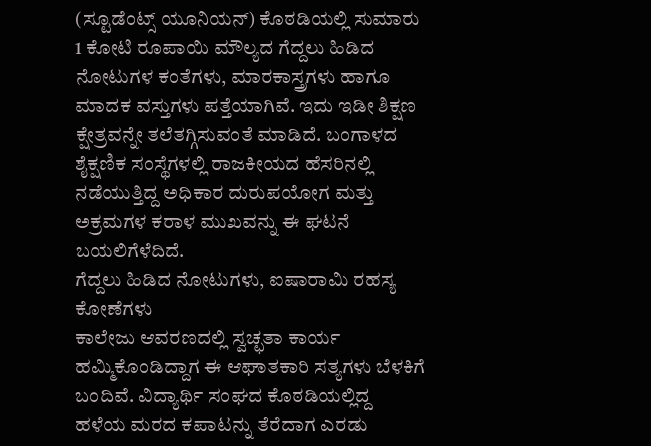(ಸ್ಟೂಡೆಂಟ್ಸ್ ಯೂನಿಯನ್) ಕೊಠಡಿಯಲ್ಲಿ ಸುಮಾರು 1 ಕೋಟಿ ರೂಪಾಯಿ ಮೌಲ್ಯದ ಗೆದ್ದಲು ಹಿಡಿದ ನೋಟುಗಳ ಕಂತೆಗಳು, ಮಾರಕಾಸ್ತ್ರಗಳು ಹಾಗೂ ಮಾದಕ ವಸ್ತುಗಳು ಪತ್ತೆಯಾಗಿವೆ. ಇದು ಇಡೀ ಶಿಕ್ಷಣ ಕ್ಷೇತ್ರವನ್ನೇ ತಲೆತಗ್ಗಿಸುವಂತೆ ಮಾಡಿದೆ. ಬಂಗಾಳದ ಶೈಕ್ಷಣಿಕ ಸಂಸ್ಥೆಗಳಲ್ಲಿ ರಾಜಕೀಯದ ಹೆಸರಿನಲ್ಲಿ ನಡೆಯುತ್ತಿದ್ದ ಅಧಿಕಾರ ದುರುಪಯೋಗ ಮತ್ತು ಅಕ್ರಮಗಳ ಕರಾಳ ಮುಖವನ್ನು ಈ ಘಟನೆ ಬಯಲಿಗೆಳೆದಿದೆ.
ಗೆದ್ದಲು ಹಿಡಿದ ನೋಟುಗಳು, ಐಷಾರಾಮಿ ರಹಸ್ಯ ಕೋಣೆಗಳು
ಕಾಲೇಜು ಆವರಣದಲ್ಲಿ ಸ್ವಚ್ಛತಾ ಕಾರ್ಯ ಹಮ್ಮಿಕೊಂಡಿದ್ದಾಗ ಈ ಆಘಾತಕಾರಿ ಸತ್ಯಗಳು ಬೆಳಕಿಗೆ ಬಂದಿವೆ. ವಿದ್ಯಾರ್ಥಿ ಸಂಘದ ಕೊಠಡಿಯಲ್ಲಿದ್ದ ಹಳೆಯ ಮರದ ಕಪಾಟನ್ನು ತೆರೆದಾಗ ಎರಡು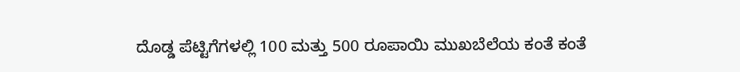ದೊಡ್ಡ ಪೆಟ್ಟಿಗೆಗಳಲ್ಲಿ 100 ಮತ್ತು 500 ರೂಪಾಯಿ ಮುಖಬೆಲೆಯ ಕಂತೆ ಕಂತೆ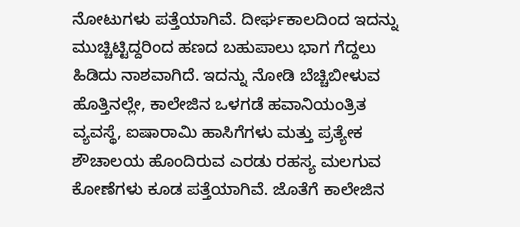ನೋಟುಗಳು ಪತ್ತೆಯಾಗಿವೆ. ದೀರ್ಘಕಾಲದಿಂದ ಇದನ್ನು ಮುಚ್ಚಿಟ್ಟಿದ್ದರಿಂದ ಹಣದ ಬಹುಪಾಲು ಭಾಗ ಗೆದ್ದಲು ಹಿಡಿದು ನಾಶವಾಗಿದೆ. ಇದನ್ನು ನೋಡಿ ಬೆಚ್ಚಿಬೀಳುವ ಹೊತ್ತಿನಲ್ಲೇ, ಕಾಲೇಜಿನ ಒಳಗಡೆ ಹವಾನಿಯಂತ್ರಿತ ವ್ಯವಸ್ಥೆ, ಐಷಾರಾಮಿ ಹಾಸಿಗೆಗಳು ಮತ್ತು ಪ್ರತ್ಯೇಕ ಶೌಚಾಲಯ ಹೊಂದಿರುವ ಎರಡು ರಹಸ್ಯ ಮಲಗುವ ಕೋಣೆಗಳು ಕೂಡ ಪತ್ತೆಯಾಗಿವೆ. ಜೊತೆಗೆ ಕಾಲೇಜಿನ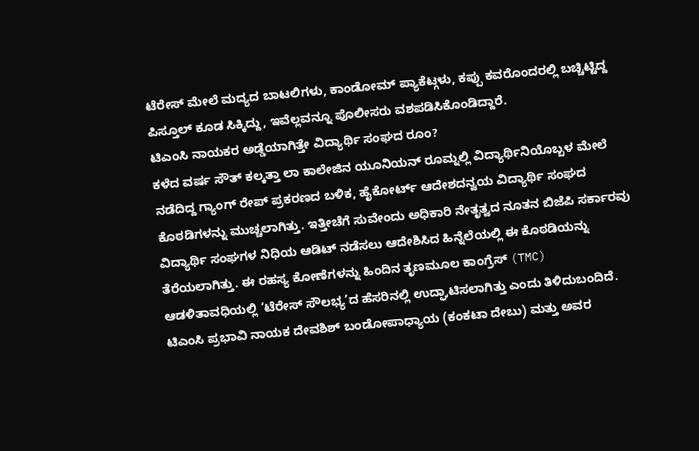ಟೆರೇಸ್ ಮೇಲೆ ಮದ್ಯದ ಬಾಟಲಿಗಳು, ಕಾಂಡೋಮ್ ಪ್ಯಾಕೆಟ್ಗಳು, ಕಪ್ಪು ಕವರೊಂದರಲ್ಲಿ ಬಚ್ಚಿಟ್ಟಿದ್ದ ಪಿಸ್ತೂಲ್ ಕೂಡ ಸಿಕ್ಕಿದ್ದು, ಇವೆಲ್ಲವನ್ನೂ ಪೊಲೀಸರು ವಶಪಡಿಸಿಕೊಂಡಿದ್ದಾರೆ.
ಟಿಎಂಸಿ ನಾಯಕರ ಅಡ್ಡೆಯಾಗಿತ್ತೇ ವಿದ್ಯಾರ್ಥಿ ಸಂಘದ ರೂಂ?
ಕಳೆದ ವರ್ಷ ಸೌತ್ ಕಲ್ಕತ್ತಾ ಲಾ ಕಾಲೇಜಿನ ಯೂನಿಯನ್ ರೂಮ್ನಲ್ಲಿ ವಿದ್ಯಾರ್ಥಿನಿಯೊಬ್ಬಳ ಮೇಲೆ ನಡೆದಿದ್ದ ಗ್ಯಾಂಗ್ ರೇಪ್ ಪ್ರಕರಣದ ಬಳಿಕ, ಹೈಕೋರ್ಟ್ ಆದೇಶದನ್ವಯ ವಿದ್ಯಾರ್ಥಿ ಸಂಘದ ಕೊಠಡಿಗಳನ್ನು ಮುಚ್ಚಲಾಗಿತ್ತು. ಇತ್ತೀಚೆಗೆ ಸುವೇಂದು ಅಧಿಕಾರಿ ನೇತೃತ್ವದ ನೂತನ ಬಿಜೆಪಿ ಸರ್ಕಾರವು ವಿದ್ಯಾರ್ಥಿ ಸಂಘಗಳ ನಿಧಿಯ ಆಡಿಟ್ ನಡೆಸಲು ಆದೇಶಿಸಿದ ಹಿನ್ನೆಲೆಯಲ್ಲಿ ಈ ಕೊಠಡಿಯನ್ನು ತೆರೆಯಲಾಗಿತ್ತು. ಈ ರಹಸ್ಯ ಕೋಣೆಗಳನ್ನು ಹಿಂದಿನ ತೃಣಮೂಲ ಕಾಂಗ್ರೆಸ್ (TMC) ಆಡಳಿತಾವಧಿಯಲ್ಲಿ ‘ಟೆರೇಸ್ ಸೌಲಭ್ಯ’ದ ಹೆಸರಿನಲ್ಲಿ ಉದ್ಘಾಟಿಸಲಾಗಿತ್ತು ಎಂದು ತಿಳಿದುಬಂದಿದೆ. ಟಿಎಂಸಿ ಪ್ರಭಾವಿ ನಾಯಕ ದೇವಶಿಶ್ ಬಂಡೋಪಾಧ್ಯಾಯ (ಕಂಕಟಾ ದೇಬು) ಮತ್ತು ಅವರ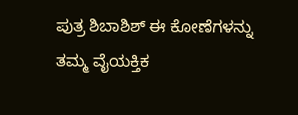ಪುತ್ರ ಶಿಬಾಶಿಶ್ ಈ ಕೋಣೆಗಳನ್ನು ತಮ್ಮ ವೈಯಕ್ತಿಕ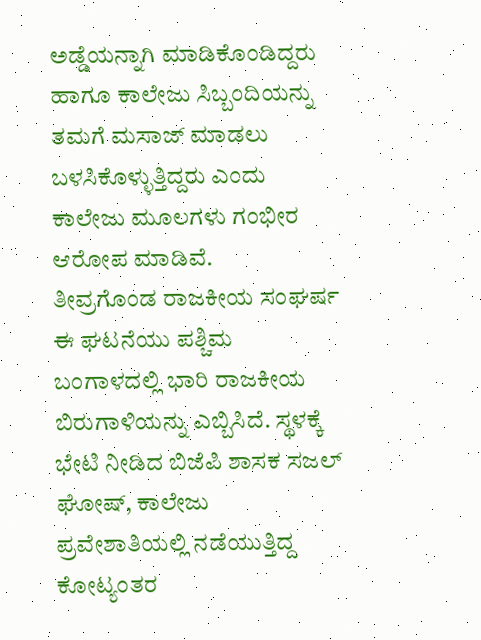ಅಡ್ಡೆಯನ್ನಾಗಿ ಮಾಡಿಕೊಂಡಿದ್ದರು ಹಾಗೂ ಕಾಲೇಜು ಸಿಬ್ಬಂದಿಯನ್ನು ತಮಗೆ ಮಸಾಜ್ ಮಾಡಲು ಬಳಸಿಕೊಳ್ಳುತ್ತಿದ್ದರು ಎಂದು ಕಾಲೇಜು ಮೂಲಗಳು ಗಂಭೀರ ಆರೋಪ ಮಾಡಿವೆ.
ತೀವ್ರಗೊಂಡ ರಾಜಕೀಯ ಸಂಘರ್ಷ
ಈ ಘಟನೆಯು ಪಶ್ಚಿಮ ಬಂಗಾಳದಲ್ಲಿ ಭಾರಿ ರಾಜಕೀಯ ಬಿರುಗಾಳಿಯನ್ನು ಎಬ್ಬಿಸಿದೆ. ಸ್ಥಳಕ್ಕೆ ಭೇಟಿ ನೀಡಿದ ಬಿಜೆಪಿ ಶಾಸಕ ಸಜಲ್ ಘೋಷ್, ಕಾಲೇಜು ಪ್ರವೇಶಾತಿಯಲ್ಲಿ ನಡೆಯುತ್ತಿದ್ದ ಕೋಟ್ಯಂತರ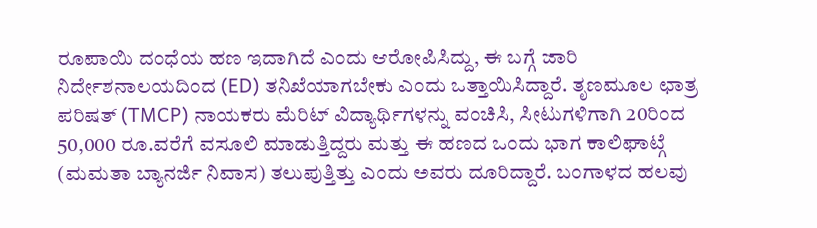ರೂಪಾಯಿ ದಂಧೆಯ ಹಣ ಇದಾಗಿದೆ ಎಂದು ಆರೋಪಿಸಿದ್ದು, ಈ ಬಗ್ಗೆ ಜಾರಿ ನಿರ್ದೇಶನಾಲಯದಿಂದ (ED) ತನಿಖೆಯಾಗಬೇಕು ಎಂದು ಒತ್ತಾಯಿಸಿದ್ದಾರೆ. ತೃಣಮೂಲ ಛಾತ್ರ ಪರಿಷತ್ (TMCP) ನಾಯಕರು ಮೆರಿಟ್ ವಿದ್ಯಾರ್ಥಿಗಳನ್ನು ವಂಚಿಸಿ, ಸೀಟುಗಳಿಗಾಗಿ 20ರಿಂದ 50,000 ರೂ.ವರೆಗೆ ವಸೂಲಿ ಮಾಡುತ್ತಿದ್ದರು ಮತ್ತು ಈ ಹಣದ ಒಂದು ಭಾಗ ಕಾಲಿಘಾಟ್ಗೆ (ಮಮತಾ ಬ್ಯಾನರ್ಜಿ ನಿವಾಸ) ತಲುಪುತ್ತಿತ್ತು ಎಂದು ಅವರು ದೂರಿದ್ದಾರೆ. ಬಂಗಾಳದ ಹಲವು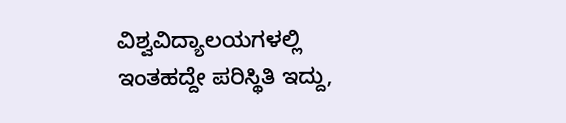ವಿಶ್ವವಿದ್ಯಾಲಯಗಳಲ್ಲಿ ಇಂತಹದ್ದೇ ಪರಿಸ್ಥಿತಿ ಇದ್ದು,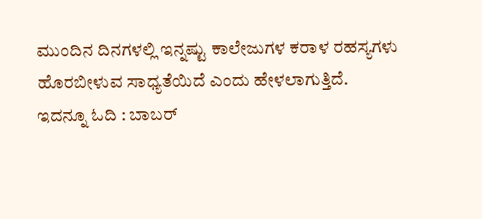ಮುಂದಿನ ದಿನಗಳಲ್ಲಿ ಇನ್ನಷ್ಟು ಕಾಲೇಜುಗಳ ಕರಾಳ ರಹಸ್ಯಗಳು ಹೊರಬೀಳುವ ಸಾಧ್ಯತೆಯಿದೆ ಎಂದು ಹೇಳಲಾಗುತ್ತಿದೆ.
ಇದನ್ನೂ ಓದಿ : ಬಾಬರ್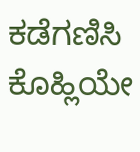ಕಡೆಗಣಿಸಿ ಕೊಹ್ಲಿಯೇ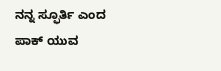ನನ್ನ ಸ್ಫೂರ್ತಿ ಎಂದ ಪಾಕ್ ಯುವ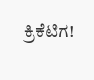ಕ್ರಿಕೆಟಿಗ!